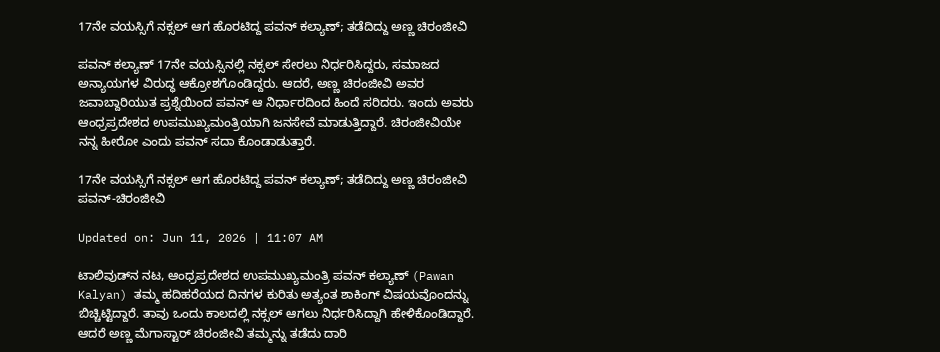17ನೇ ವಯಸ್ಸಿಗೆ ನಕ್ಸಲ್ ಆಗ ಹೊರಟಿದ್ದ ಪವನ್ ಕಲ್ಯಾಣ್; ತಡೆದಿದ್ದು ಅಣ್ಣ ಚಿರಂಜೀವಿ

ಪವನ್ ಕಲ್ಯಾಣ್ 17ನೇ ವಯಸ್ಸಿನಲ್ಲಿ ನಕ್ಸಲ್ ಸೇರಲು ನಿರ್ಧರಿಸಿದ್ದರು, ಸಮಾಜದ ಅನ್ಯಾಯಗಳ ವಿರುದ್ಧ ಆಕ್ರೋಶಗೊಂಡಿದ್ದರು. ಆದರೆ, ಅಣ್ಣ ಚಿರಂಜೀವಿ ಅವರ ಜವಾಬ್ದಾರಿಯುತ ಪ್ರಶ್ನೆಯಿಂದ ಪವನ್ ಆ ನಿರ್ಧಾರದಿಂದ ಹಿಂದೆ ಸರಿದರು. ಇಂದು ಅವರು ಆಂಧ್ರಪ್ರದೇಶದ ಉಪಮುಖ್ಯಮಂತ್ರಿಯಾಗಿ ಜನಸೇವೆ ಮಾಡುತ್ತಿದ್ದಾರೆ. ಚಿರಂಜೀವಿಯೇ ನನ್ನ ಹೀರೋ ಎಂದು ಪವನ್ ಸದಾ ಕೊಂಡಾಡುತ್ತಾರೆ.

17ನೇ ವಯಸ್ಸಿಗೆ ನಕ್ಸಲ್ ಆಗ ಹೊರಟಿದ್ದ ಪವನ್ ಕಲ್ಯಾಣ್; ತಡೆದಿದ್ದು ಅಣ್ಣ ಚಿರಂಜೀವಿ
ಪವನ್-ಚಿರಂಜೀವಿ

Updated on: Jun 11, 2026 | 11:07 AM

ಟಾಲಿವುಡ್‌ನ ನಟ, ಆಂಧ್ರಪ್ರದೇಶದ ಉಪಮುಖ್ಯಮಂತ್ರಿ ಪವನ್ ಕಲ್ಯಾಣ್ (Pawan Kalyan) ತಮ್ಮ ಹದಿಹರೆಯದ ದಿನಗಳ ಕುರಿತು ಅತ್ಯಂತ ಶಾಕಿಂಗ್ ವಿಷಯವೊಂದನ್ನು ಬಿಚ್ಚಿಟ್ಟಿದ್ದಾರೆ. ತಾವು ಒಂದು ಕಾಲದಲ್ಲಿ ನಕ್ಸಲ್ ಆಗಲು ನಿರ್ಧರಿಸಿದ್ದಾಗಿ ಹೇಳಿಕೊಂಡಿದ್ದಾರೆ. ಆದರೆ ಅಣ್ಣ ಮೆಗಾಸ್ಟಾರ್ ಚಿರಂಜೀವಿ ತಮ್ಮನ್ನು ತಡೆದು ದಾರಿ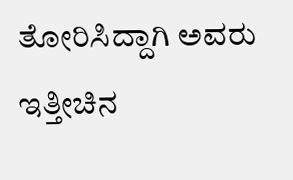ತೋರಿಸಿದ್ದಾಗಿ ಅವರು ಇತ್ತೀಚಿನ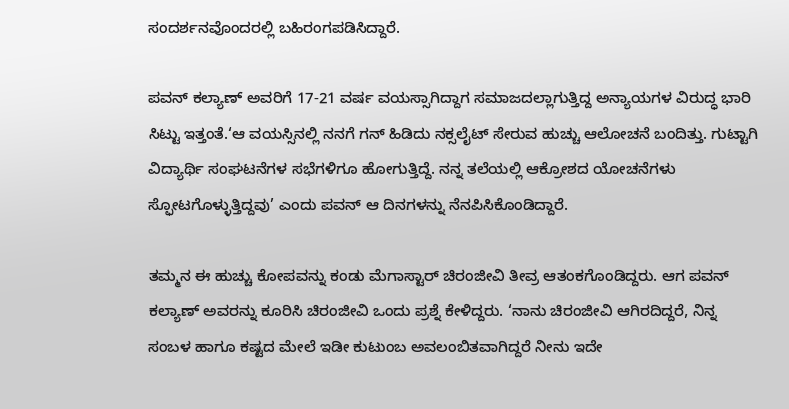ಸಂದರ್ಶನವೊಂದರಲ್ಲಿ ಬಹಿರಂಗಪಡಿಸಿದ್ದಾರೆ.

ಪವನ್ ಕಲ್ಯಾಣ್ ಅವರಿಗೆ 17-21 ವರ್ಷ ವಯಸ್ಸಾಗಿದ್ದಾಗ ಸಮಾಜದಲ್ಲಾಗುತ್ತಿದ್ದ ಅನ್ಯಾಯಗಳ ವಿರುದ್ಧ ಭಾರಿ ಸಿಟ್ಟು ಇತ್ತಂತೆ.‘ಆ ವಯಸ್ಸಿನಲ್ಲಿ ನನಗೆ ಗನ್ ಹಿಡಿದು ನಕ್ಸಲೈಟ್ ಸೇರುವ ಹುಚ್ಚು ಆಲೋಚನೆ ಬಂದಿತ್ತು. ಗುಟ್ಟಾಗಿ ವಿದ್ಯಾರ್ಥಿ ಸಂಘಟನೆಗಳ ಸಭೆಗಳಿಗೂ ಹೋಗುತ್ತಿದ್ದೆ. ನನ್ನ ತಲೆಯಲ್ಲಿ ಆಕ್ರೋಶದ ಯೋಚನೆಗಳು ಸ್ಫೋಟಗೊಳ್ಳುತ್ತಿದ್ದವು’ ಎಂದು ಪವನ್ ಆ ದಿನಗಳನ್ನು ನೆನಪಿಸಿಕೊಂಡಿದ್ದಾರೆ.

ತಮ್ಮನ ಈ ಹುಚ್ಚು ಕೋಪವನ್ನು ಕಂಡು ಮೆಗಾಸ್ಟಾರ್ ಚಿರಂಜೀವಿ ತೀವ್ರ ಆತಂಕಗೊಂಡಿದ್ದರು. ಆಗ ಪವನ್ ಕಲ್ಯಾಣ್ ಅವರನ್ನು ಕೂರಿಸಿ ಚಿರಂಜೀವಿ ಒಂದು ಪ್ರಶ್ನೆ ಕೇಳಿದ್ದರು. ‘ನಾನು ಚಿರಂಜೀವಿ ಆಗಿರದಿದ್ದರೆ, ನಿನ್ನ ಸಂಬಳ ಹಾಗೂ ಕಷ್ಟದ ಮೇಲೆ ಇಡೀ ಕುಟುಂಬ ಅವಲಂಬಿತವಾಗಿದ್ದರೆ ನೀನು ಇದೇ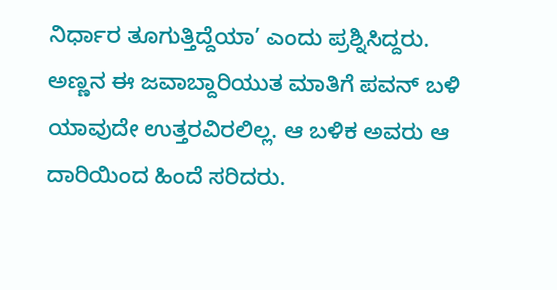ನಿರ್ಧಾರ ತೂಗುತ್ತಿದ್ದೆಯಾ’ ಎಂದು ಪ್ರಶ್ನಿಸಿದ್ದರು. ಅಣ್ಣನ ಈ ಜವಾಬ್ದಾರಿಯುತ ಮಾತಿಗೆ ಪವನ್ ಬಳಿ ಯಾವುದೇ ಉತ್ತರವಿರಲಿಲ್ಲ. ಆ ಬಳಿಕ ಅವರು ಆ ದಾರಿಯಿಂದ ಹಿಂದೆ ಸರಿದರು.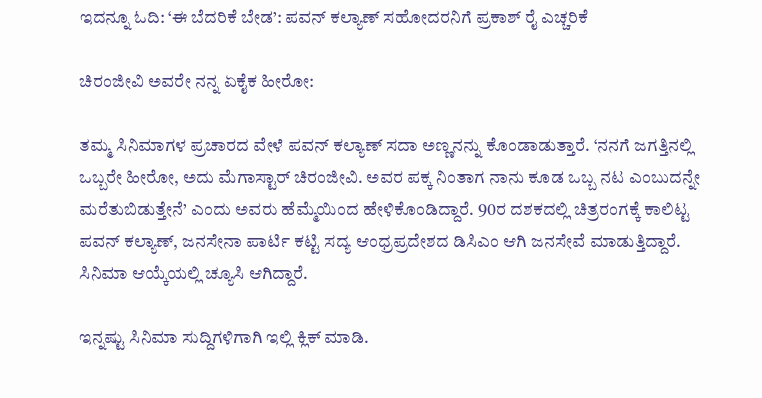ಇದನ್ನೂ ಓದಿ: ‘ಈ ಬೆದರಿಕೆ ಬೇಡ’: ಪವನ್ ಕಲ್ಯಾಣ್ ಸಹೋದರನಿಗೆ ಪ್ರಕಾಶ್ ರೈ ಎಚ್ಚರಿಕೆ

ಚಿರಂಜೀವಿ ಅವರೇ ನನ್ನ ಏಕೈಕ ಹೀರೋ:

ತಮ್ಮ ಸಿನಿಮಾಗಳ ಪ್ರಚಾರದ ವೇಳೆ ಪವನ್ ಕಲ್ಯಾಣ್ ಸದಾ ಅಣ್ಣನನ್ನು ಕೊಂಡಾಡುತ್ತಾರೆ. ‘ನನಗೆ ಜಗತ್ತಿನಲ್ಲಿ ಒಬ್ಬರೇ ಹೀರೋ, ಅದು ಮೆಗಾಸ್ಟಾರ್ ಚಿರಂಜೀವಿ. ಅವರ ಪಕ್ಕ ನಿಂತಾಗ ನಾನು ಕೂಡ ಒಬ್ಬ ನಟ ಎಂಬುದನ್ನೇ ಮರೆತುಬಿಡುತ್ತೇನೆ’ ಎಂದು ಅವರು ಹೆಮ್ಮೆಯಿಂದ ಹೇಳಿಕೊಂಡಿದ್ದಾರೆ. 90ರ ದಶಕದಲ್ಲಿ ಚಿತ್ರರಂಗಕ್ಕೆ ಕಾಲಿಟ್ಟ ಪವನ್ ಕಲ್ಯಾಣ್, ಜನಸೇನಾ ಪಾರ್ಟಿ ಕಟ್ಟಿ ಸದ್ಯ ಆಂಧ್ರಪ್ರದೇಶದ ಡಿಸಿಎಂ ಆಗಿ ಜನಸೇವೆ ಮಾಡುತ್ತಿದ್ದಾರೆ. ಸಿನಿಮಾ ಆಯ್ಕೆಯಲ್ಲಿ ಚ್ಯೂಸಿ ಆಗಿದ್ದಾರೆ.

ಇನ್ನಷ್ಟು ಸಿನಿಮಾ ಸುದ್ದಿಗಳಿಗಾಗಿ ಇಲ್ಲಿ ಕ್ಲಿಕ್ ಮಾಡಿ.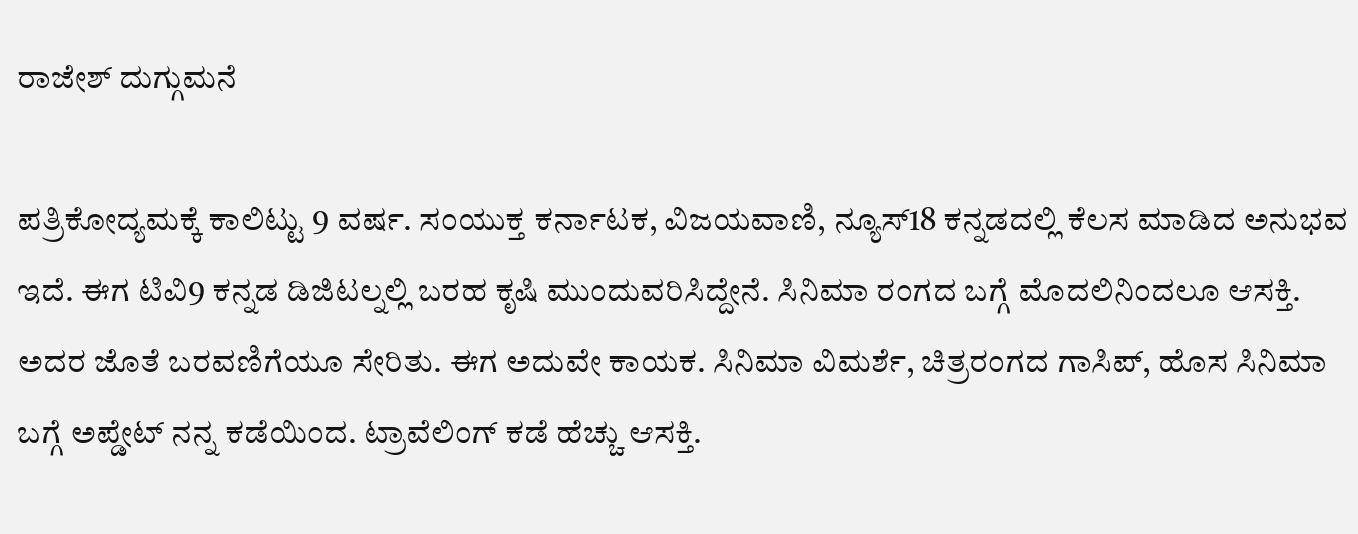ರಾಜೇಶ್ ದುಗ್ಗುಮನೆ

ಪತ್ರಿಕೋದ್ಯಮಕ್ಕೆ ಕಾಲಿಟ್ಟು 9 ವರ್ಷ. ಸಂಯುಕ್ತ ಕರ್ನಾಟಕ, ವಿಜಯವಾಣಿ, ನ್ಯೂಸ್18 ಕನ್ನಡದಲ್ಲಿ ಕೆಲಸ ಮಾಡಿದ ಅನುಭವ ಇದೆ. ಈಗ ಟಿವಿ9 ಕನ್ನಡ ಡಿಜಿಟಲ್ನಲ್ಲಿ ಬರಹ ಕೃಷಿ ಮುಂದುವರಿಸಿದ್ದೇನೆ. ಸಿನಿಮಾ ರಂಗದ ಬಗ್ಗೆ ಮೊದಲಿನಿಂದಲೂ ಆಸಕ್ತಿ. ಅದರ ಜೊತೆ ಬರವಣಿಗೆಯೂ ಸೇರಿತು. ಈಗ ಅದುವೇ ಕಾಯಕ. ಸಿನಿಮಾ ವಿಮರ್ಶೆ, ಚಿತ್ರರಂಗದ ಗಾಸಿಪ್, ಹೊಸ ಸಿನಿಮಾ ಬಗ್ಗೆ ಅಪ್ಡೇಟ್ ನನ್ನ ಕಡೆಯಿಂದ. ಟ್ರಾವೆಲಿಂಗ್ ಕಡೆ ಹೆಚ್ಚು ಆಸಕ್ತಿ.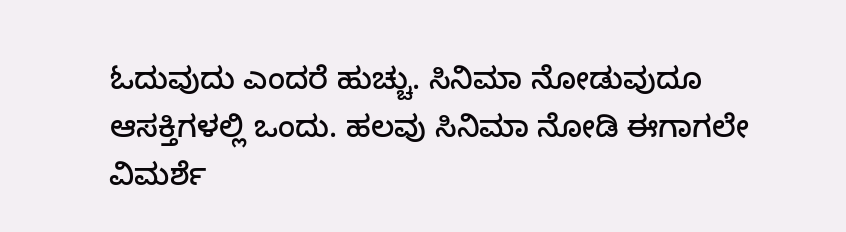ಓದುವುದು ಎಂದರೆ ಹುಚ್ಚು. ಸಿನಿಮಾ ನೋಡುವುದೂ ಆಸಕ್ತಿಗಳಲ್ಲಿ ಒಂದು. ಹಲವು ಸಿನಿಮಾ ನೋಡಿ ಈಗಾಗಲೇ ವಿಮರ್ಶೆ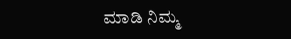ಮಾಡಿ ನಿಮ್ಮ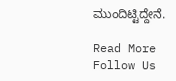ಮುಂದಿಟ್ಟಿದ್ದೇನೆ.

Read More
Follow Us